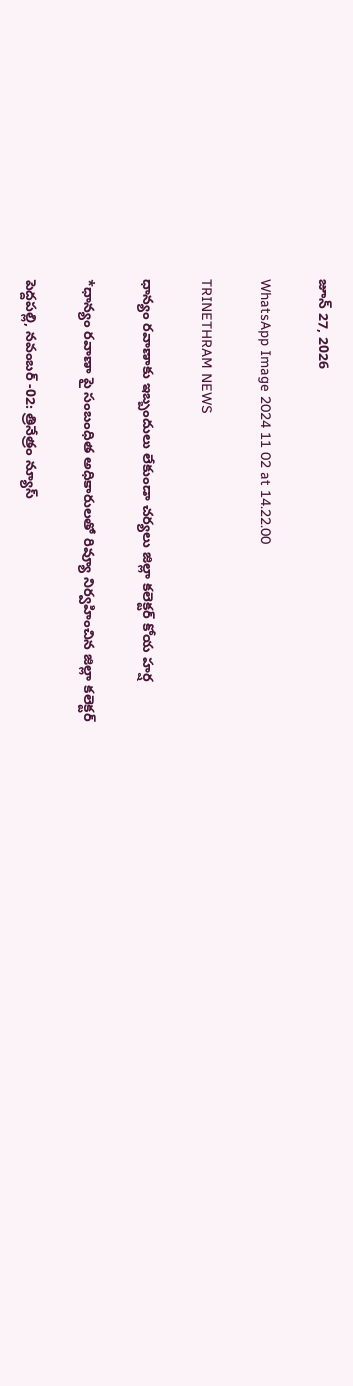జూన్ 27, 2026

WhatsApp Image 2024 11 02 at 14.22.00

TRINETHRAM NEWS

ధాన్యం రవాణాకు ఇబ్బందులు లేకుండా చర్యలు జిల్లా కలెక్టర్ కోయ హర్ష

*ధాన్యం రవాణా పై సంబంధిత అధికారులతో రివ్యూ నిర్వహించిన జిల్లా కలెక్టర్

పెద్దపల్లి, నవంబర్ -02: త్రినేత్రం న్యూస్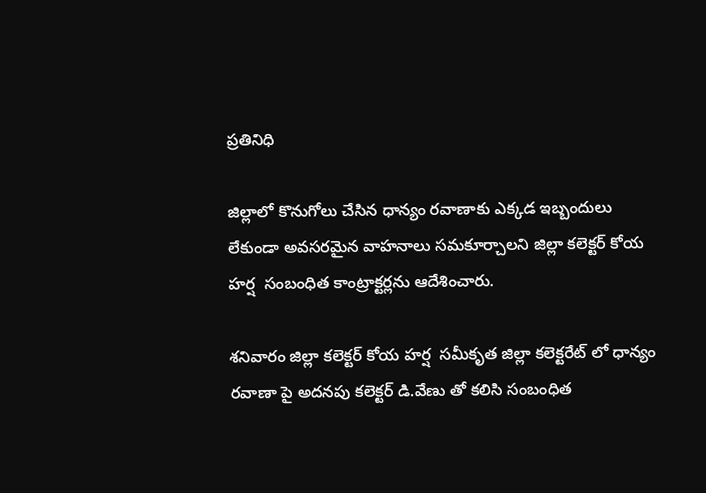ప్రతినిధి

జిల్లాలో కొనుగోలు చేసిన ధాన్యం రవాణాకు ఎక్కడ ఇబ్బందులు లేకుండా అవసరమైన వాహనాలు సమకూర్చాలని జిల్లా కలెక్టర్ కోయ హర్ష  సంబంధిత కాంట్రాక్టర్లను ఆదేశించారు.

శనివారం జిల్లా కలెక్టర్ కోయ హర్ష  సమీకృత జిల్లా కలెక్టరేట్ లో ధాన్యం రవాణా పై అదనపు కలెక్టర్ డి.వేణు తో కలిసి సంబంధిత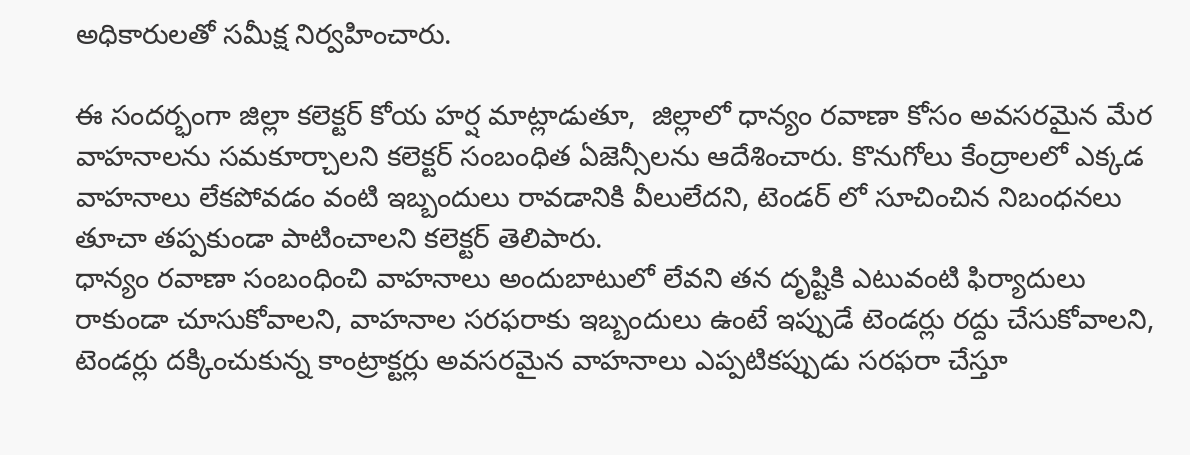అధికారులతో సమీక్ష నిర్వహించారు.

ఈ సందర్భంగా జిల్లా కలెక్టర్ కోయ హర్ష మాట్లాడుతూ,  జిల్లాలో ధాన్యం రవాణా కోసం అవసరమైన మేర వాహనాలను సమకూర్చాలని కలెక్టర్ సంబంధిత ఏజెన్సీలను ఆదేశించారు. కొనుగోలు కేంద్రాలలో ఎక్కడ వాహనాలు లేకపోవడం వంటి ఇబ్బందులు రావడానికి వీలులేదని, టెండర్ లో సూచించిన నిబంధనలు తూచా తప్పకుండా పాటించాలని కలెక్టర్ తెలిపారు.
ధాన్యం రవాణా సంబంధించి వాహనాలు అందుబాటులో లేవని తన దృష్టికి ఎటువంటి ఫిర్యాదులు రాకుండా చూసుకోవాలని, వాహనాల సరఫరాకు ఇబ్బందులు ఉంటే ఇప్పుడే టెండర్లు రద్దు చేసుకోవాలని, టెండర్లు దక్కించుకున్న కాంట్రాక్టర్లు అవసరమైన వాహనాలు ఎప్పటికప్పుడు సరఫరా చేస్తూ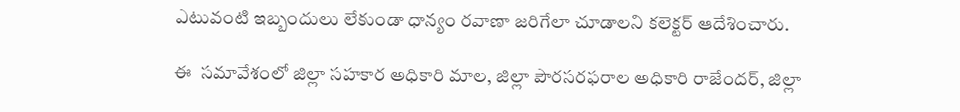ఎటువంటి ఇబ్బందులు లేకుండా ధాన్యం రవాణా జరిగేలా చూడాలని కలెక్టర్ ఆదేశించారు.

ఈ  సమావేశంలో జిల్లా సహకార అధికారి మాల, జిల్లా పౌరసరఫరాల అధికారి రాజేందర్, జిల్లా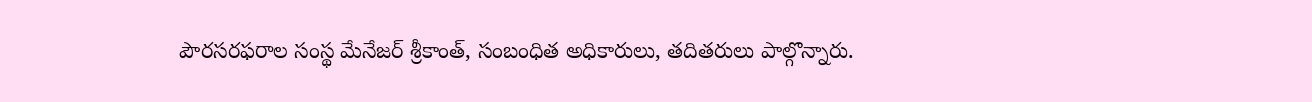పౌరసరఫరాల సంస్థ మేనేజర్ శ్రీకాంత్, సంబంధిత అధికారులు, తదితరులు పాల్గొన్నారు.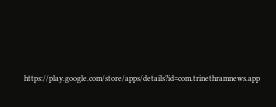https://play.google.com/store/apps/details?id=com.trinethramnews.app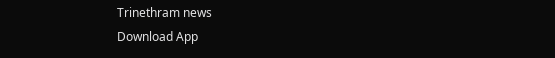Trinethram news
Download App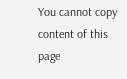You cannot copy content of this page